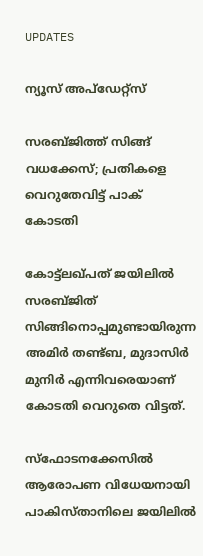UPDATES

ന്യൂസ് അപ്ഡേറ്റ്സ്

സരബ്ജിത്ത് സിങ്ങ് വധക്കേസ്; പ്രതികളെ വെറുതേവിട്ട് പാക് കോടതി

കോട്ട്ലഖ്പത് ജയിലില്‍ സരബ്ജിത് സിങ്ങിനൊപ്പമുണ്ടായിരുന്ന അമിര്‍ തണ്ട്ബ, മുദാസിര്‍ മുനിര്‍ എന്നിവരെയാണ് കോടതി വെറുതെ വിട്ടത്.

സ്ഫോടനക്കേസിൽ ആരോപണ വിധേയനായി പാകിസ്താനിലെ ജയിലിൽ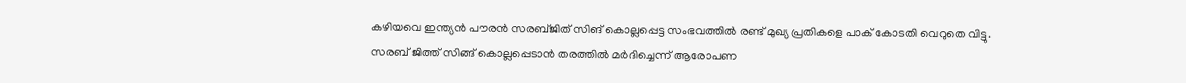കഴിയവെ ഇന്ത്യൻ പൗരൻ സരബ്ജിത് സിങ് കൊല്ലപ്പെട്ട സംഭവത്തില്‍ രണ്ട് മുഖ്യ പ്രതികളെ പാക് കോടതി വെറുതെ വിട്ടു. സരബ് ജിത്ത് സിങ്ങ് കൊല്ലപ്പെടാൻ തരത്തിൽ മർദിച്ചെന്ന് ആരോപണ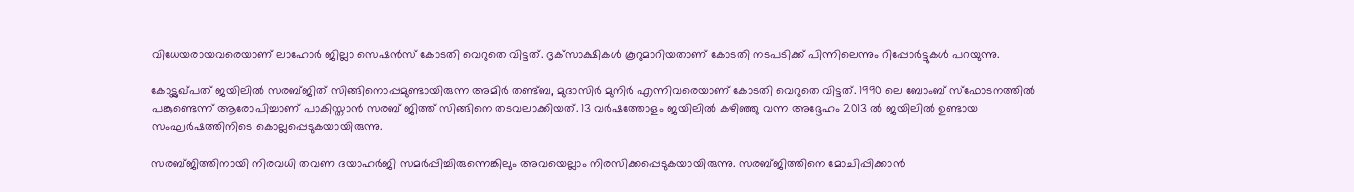വിധേയരായവരെയാണ് ലാഹോര്‍ ജില്ലാ സെഷന്‍സ് കോടതി വെറുതെ വിട്ടത്. ദൃക്‌സാക്ഷികള്‍ കൂറുമാറിയതാണ്‌ കോടതി നടപടിക്ക് പിന്നിലെന്നും റിപ്പോർട്ടുകൾ പറയുന്നു.

കോട്ട്ലഖ്പത് ജയിലില്‍ സരബ്ജിത് സിങ്ങിനൊപ്പമുണ്ടായിരുന്ന അമിര്‍ തണ്ട്ബ, മുദാസിര്‍ മുനിര്‍ എന്നിവരെയാണ് കോടതി വെറുതെ വിട്ടത്. 1990 ലെ ബോംബ് സ്‌ഫോടനത്തില്‍ പങ്കുണ്ടെന്ന് ആരോപിച്ചാണ് പാകിസ്താന്‍ സരബ് ജിത്ത് സിങ്ങിനെ തടവലാക്കിയത്. 13 വർഷത്തോളം ജയിലിൽ കഴിഞ്ഞു വന്ന അദ്ദേഹം 2013 ല്‍ ജയിലിൽ ഉണ്ടായ സംഘർഷത്തിനിടെ കൊല്ലപ്പെടുകയായിരുന്നു.

സരബ്ജിത്തിനായി നിരവധി തവണ ദയാഹര്‍ജി സമര്‍പ്പിച്ചിരുന്നെങ്കിലും അവയെല്ലാം നിരസിക്കപ്പെടുകയായിരുന്നു. സരബ്ജിത്തിനെ മോചിപ്പിക്കാന്‍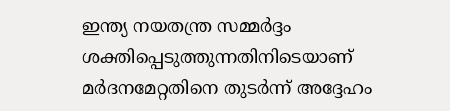ഇന്ത്യ നയതന്ത്ര സമ്മര്‍ദ്ദം ശക്തിപ്പെടുത്തുന്നതിനിടെയാണ് മർദനമേറ്റതിനെ തുടർന്ന് അദ്ദേഹം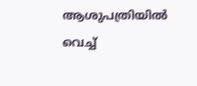ആശുപത്രിയില്‍ വെച്ച്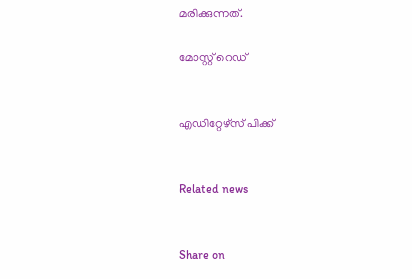മരിക്കുന്നത്.

മോസ്റ്റ് റെഡ്


എഡിറ്റേഴ്സ് പിക്ക്


Related news


Share on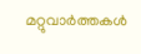മറ്റുവാര്‍ത്തകള്‍